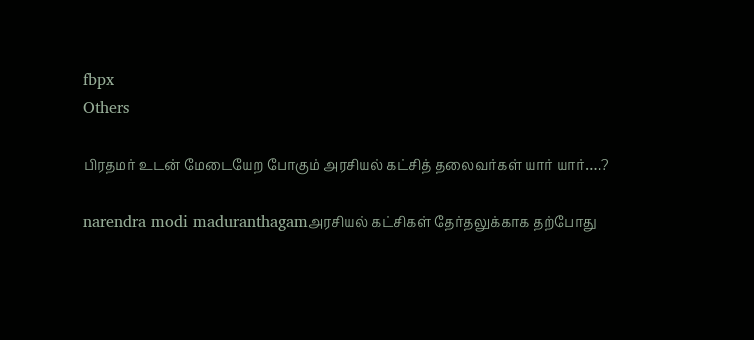fbpx
Others

பிரதமர் உடன் மேடையேற போகும் அரசியல் கட்சித் தலைவர்கள் யார் யார்….?

narendra modi maduranthagamஅரசியல் கட்சிகள் தேர்தலுக்காக தற்போது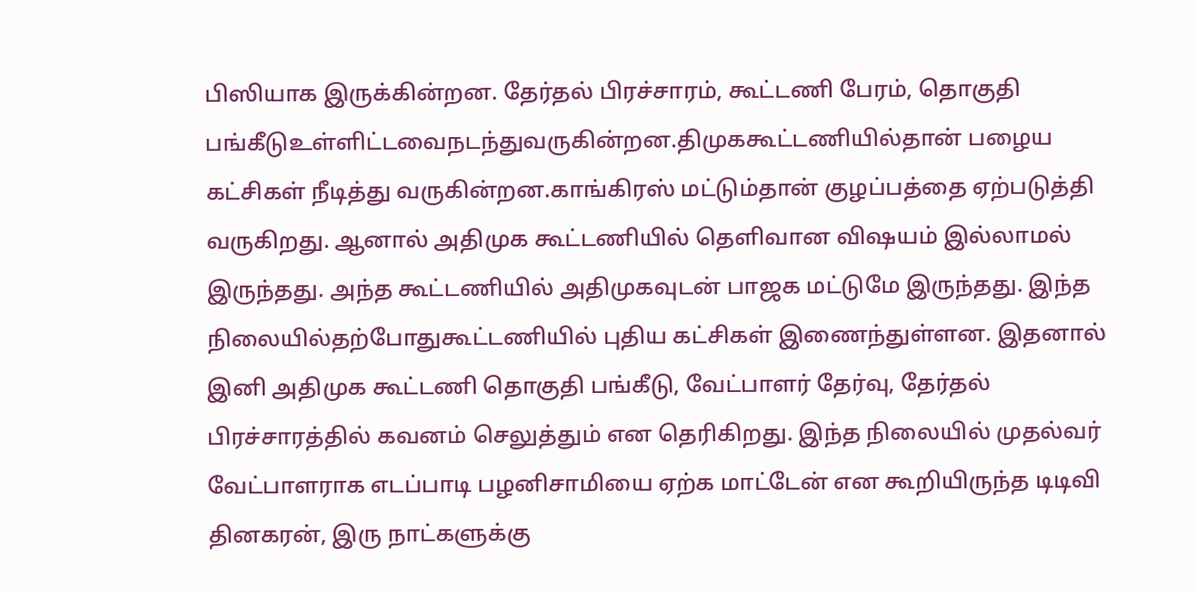பிஸியாக இருக்கின்றன. தேர்தல் பிரச்சாரம், கூட்டணி பேரம், தொகுதி பங்கீடுஉள்ளிட்டவைநடந்துவருகின்றன.திமுககூட்டணியில்தான் பழைய கட்சிகள் நீடித்து வருகின்றன.காங்கிரஸ் மட்டும்தான் குழப்பத்தை ஏற்படுத்தி வருகிறது. ஆனால் அதிமுக கூட்டணியில் தெளிவான விஷயம் இல்லாமல் இருந்தது. அந்த கூட்டணியில் அதிமுகவுடன் பாஜக மட்டுமே இருந்தது. இந்த நிலையில்தற்போதுகூட்டணியில் புதிய கட்சிகள் இணைந்துள்ளன. இதனால் இனி அதிமுக கூட்டணி தொகுதி பங்கீடு, வேட்பாளர் தேர்வு, தேர்தல் பிரச்சாரத்தில் கவனம் செலுத்தும் என தெரிகிறது. இந்த நிலையில் முதல்வர் வேட்பாளராக எடப்பாடி பழனிசாமியை ஏற்க மாட்டேன் என கூறியிருந்த டிடிவி தினகரன், இரு நாட்களுக்கு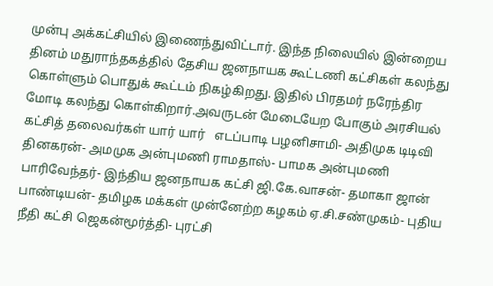முன்பு அக்கட்சியில் இணைந்துவிட்டார். இந்த நிலையில் இன்றைய தினம் மதுராந்தகத்தில் தேசிய ஜனநாயக கூட்டணி கட்சிகள் கலந்து கொள்ளும் பொதுக் கூட்டம் நிகழ்கிறது. இதில் பிரதமர் நரேந்திர மோடி கலந்து கொள்கிறார்.அவருடன் மேடையேற போகும் அரசியல் கட்சித் தலைவர்கள் யார் யார்   எடப்பாடி பழனிசாமி- அதிமுக டிடிவி தினகரன்- அமமுக அன்புமணி ராமதாஸ்- பாமக அன்புமணி பாரிவேந்தர்- இந்திய ஜனநாயக கட்சி ஜி.கே.வாசன்- தமாகா ஜான் பாண்டியன்- தமிழக மக்கள் முன்னேற்ற கழகம் ஏ.சி.சண்முகம்- புதிய நீதி கட்சி ஜெகன்மூர்த்தி- புரட்சி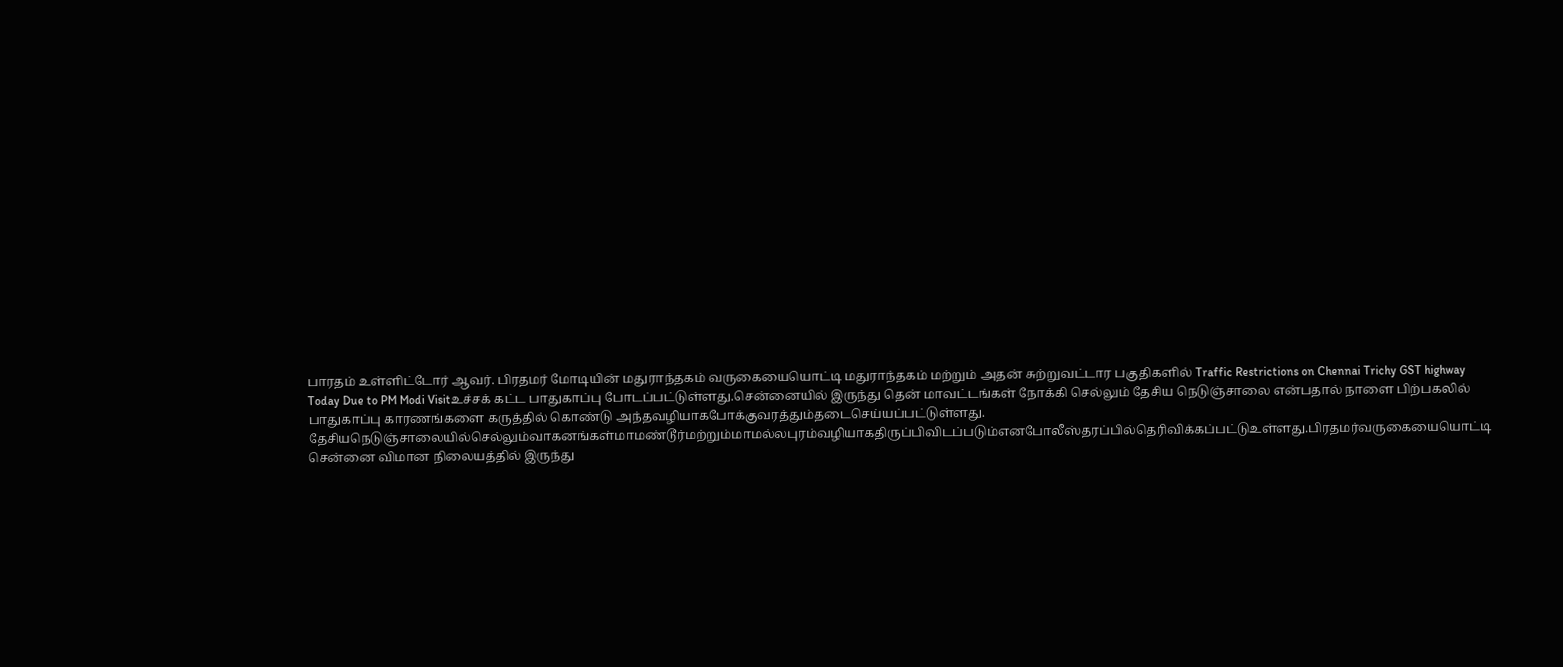பாரதம் உள்ளிட்டோர் ஆவர். பிரதமர் மோடியின் மதுராந்தகம் வருகையையொட்டி மதுராந்தகம் மற்றும் அதன் சுற்றுவட்டார பகுதிகளில் Traffic Restrictions on Chennai Trichy GST highway Today Due to PM Modi Visitஉச்சக் கட்ட பாதுகாப்பு போடப்பட்டுள்ளது.சென்னையில் இருந்து தென் மாவட்டங்கள் நோக்கி செல்லும் தேசிய நெடுஞ்சாலை என்பதால் நாளை பிற்பகலில் பாதுகாப்பு காரணங்களை கருத்தில் கொண்டு அந்தவழியாகபோக்குவரத்தும்தடைசெய்யப்பட்டுள்ளது. தேசியநெடுஞ்சாலையில்செல்லும்வாகனங்கள்மாமண்டூர்மற்றும்மாமல்லபுரம்வழியாகதிருப்பிவிடப்படும்எனபோலீஸ்தரப்பில்தெரிவிக்கப்பட்டுஉள்ளது.பிரதமர்வருகையையொட்டி சென்னை விமான நிலையத்தில் இருந்து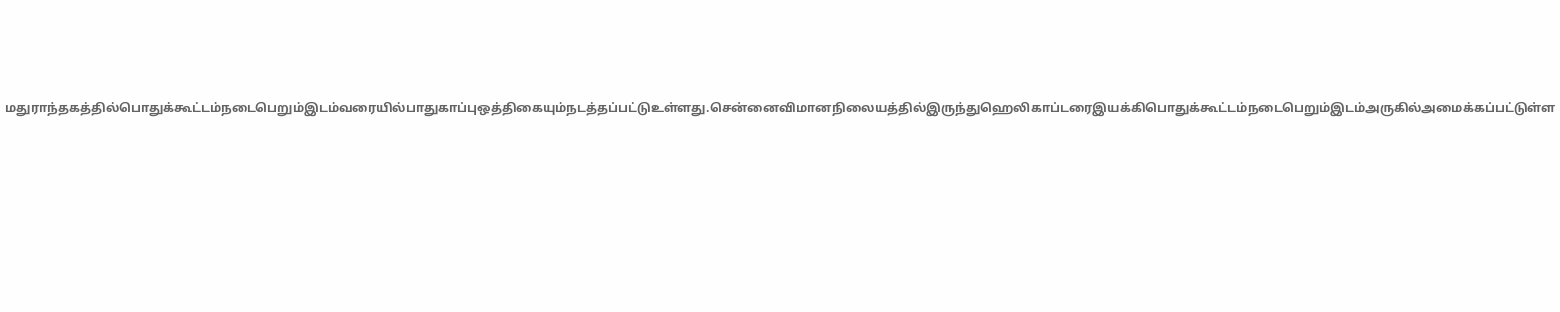மதுராந்தகத்தில்பொதுக்கூட்டம்நடைபெறும்இடம்வரையில்பாதுகாப்புஒத்திகையும்நடத்தப்பட்டுஉள்ளது.சென்னைவிமானநிலையத்தில்இருந்துஹெலிகாப்டரைஇயக்கிபொதுக்கூட்டம்நடைபெறும்இடம்அருகில்அமைக்கப்பட்டுள்ள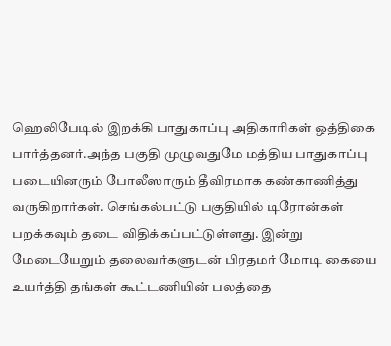ஹெலிபேடில் இறக்கி பாதுகாப்பு அதிகாரிகள் ஒத்திகை பார்த்தனர்.அந்த பகுதி முழுவதுமே மத்திய பாதுகாப்பு படையினரும் போலீஸாரும் தீவிரமாக கண்காணித்து வருகிறார்கள். செங்கல்பட்டு பகுதியில் டிரோன்கள் பறக்கவும் தடை விதிக்கப்பட்டுள்ளது. இன்று மேடையேறும் தலைவர்களுடன் பிரதமர் மோடி கையை உயர்த்தி தங்கள் கூட்டணியின் பலத்தை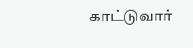காட்டுவார்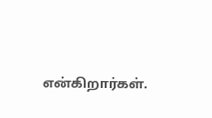என்கிறார்கள்.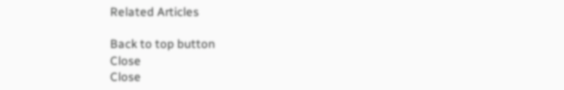Related Articles

Back to top button
Close
Close